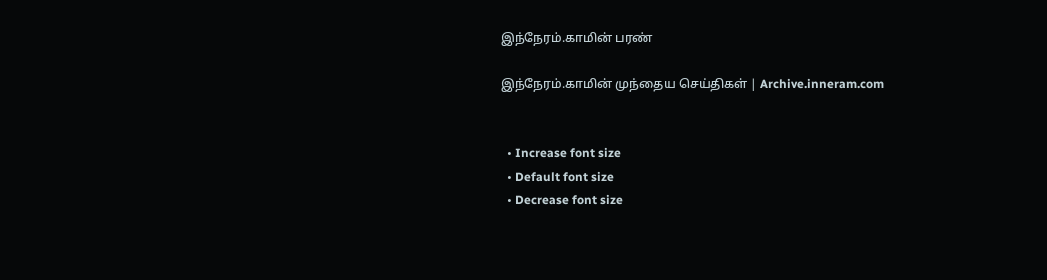இந்நேரம்.காமின் பரண்

இந்நேரம்.காமின் முந்தைய செய்திகள் | Archive.inneram.com


  • Increase font size
  • Default font size
  • Decrease font size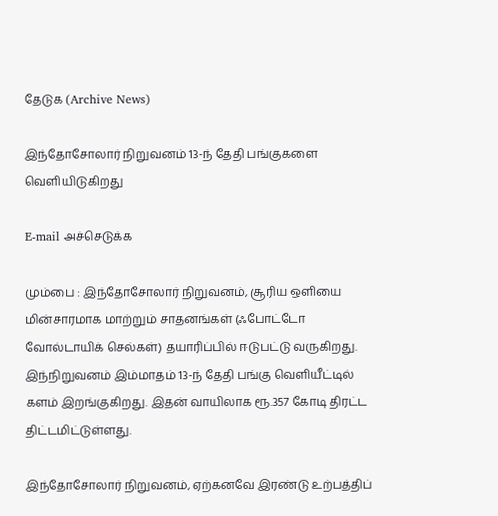தேடுக (Archive News)

இந்தோசோலார் நிறுவனம் 13-ந் தேதி பங்குகளை வெளியிடுகிறது

E-mail அச்செடுக்க

மும்பை : இந்தோசோலார் நிறுவனம், சூரிய ஒளியை மின்சாரமாக மாற்றும் சாதனங்கள் (ஃபோட்டோ வோல்டாயிக் செல்கள்) தயாரிப்பில் ஈடுபட்டு வருகிறது. இந்நிறுவனம் இம்மாதம் 13-ந் தேதி பங்கு வெளியீட்டில் களம் இறங்குகிறது. இதன் வாயிலாக ரூ.357 கோடி திரட்ட திட்டமிட்டுள்ளது.

இந்தோசோலார் நிறுவனம், ஏற்கனவே இரண்டு உற்பத்திப்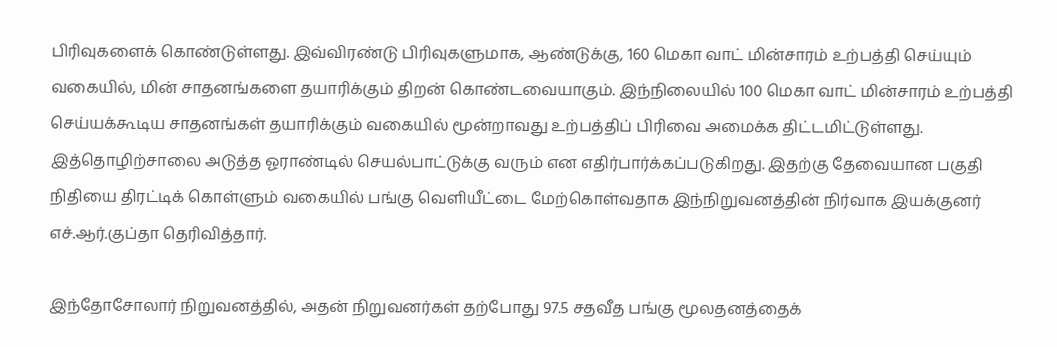பிரிவுகளைக் கொண்டுள்ளது. இவ்விரண்டு பிரிவுகளுமாக, ஆண்டுக்கு, 160 மெகா வாட் மின்சாரம் உற்பத்தி செய்யும் வகையில், மின் சாதனங்களை தயாரிக்கும் திறன் கொண்டவையாகும். இந்நிலையில் 100 மெகா வாட் மின்சாரம் உற்பத்தி செய்யக்கூடிய சாதனங்கள் தயாரிக்கும் வகையில் மூன்றாவது உற்பத்திப் பிரிவை அமைக்க திட்டமிட்டுள்ளது. இத்தொழிற்சாலை அடுத்த ஓராண்டில் செயல்பாட்டுக்கு வரும் என எதிர்பார்க்கப்படுகிறது. இதற்கு தேவையான பகுதி நிதியை திரட்டிக் கொள்ளும் வகையில் பங்கு வெளியீட்டை மேற்கொள்வதாக இந்நிறுவனத்தின் நிர்வாக இயக்குனர் எச்.ஆர்.குப்தா தெரிவித்தார்.

இந்தோசோலார் நிறுவனத்தில், அதன் நிறுவனர்கள் தற்போது 97.5 சதவீத பங்கு மூலதனத்தைக்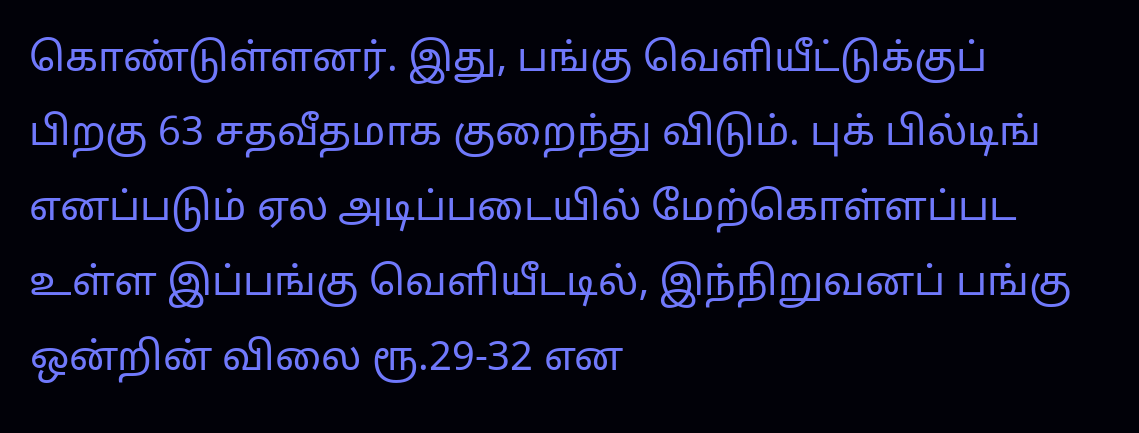கொண்டுள்ளனர். இது, பங்கு வெளியீட்டுக்குப் பிறகு 63 சதவீதமாக குறைந்து விடும். புக் பில்டிங் எனப்படும் ஏல அடிப்படையில் மேற்கொள்ளப்பட உள்ள இப்பங்கு வெளியீடடில், இந்நிறுவனப் பங்கு ஒன்றின் விலை ரூ.29-32 என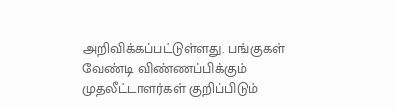அறிவிக்கப்பட்டுள்ளது. பங்குகள் வேண்டி விண்ணப்பிக்கும் முதலீட்டாளர்கள் குறிப்பிடும்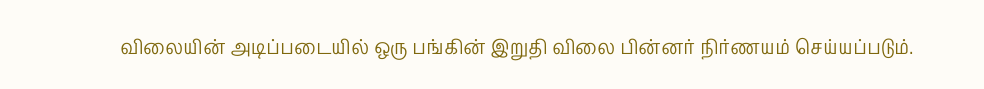விலையின் அடிப்படையில் ஒரு பங்கின் இறுதி விலை பின்னர் நிர்ணயம் செய்யப்படும்.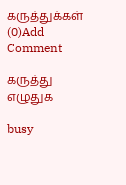கருத்துக்கள் (0)Add Comment

கருத்து எழுதுக

busy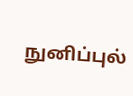நுனிப்புல்